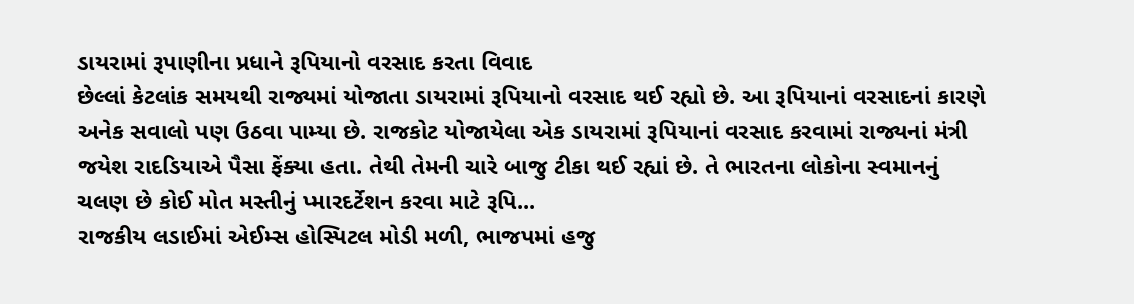ડાયરામાં રૂપાણીના પ્રધાને રૂપિયાનો વરસાદ કરતા વિવાદ
છેલ્લાં કેટલાંક સમયથી રાજ્યમાં યોજાતા ડાયરામાં રૂપિયાનો વરસાદ થઈ રહ્યો છે. આ રૂપિયાનાં વરસાદનાં કારણે અનેક સવાલો પણ ઉઠવા પામ્યા છે. રાજકોટ યોજાયેલા એક ડાયરામાં રૂપિયાનાં વરસાદ કરવામાં રાજ્યનાં મંત્રી જયેશ રાદડિયાએ પૈસા ફેંક્યા હતા. તેથી તેમની ચારે બાજુ ટીકા થઈ રહ્યાં છે. તે ભારતના લોકોના સ્વમાનનું ચલણ છે કોઈ મોત મસ્તીનું પ્મારદર્ટેશન કરવા માટે રૂપિ...
રાજકીય લડાઈમાં એઈમ્સ હોસ્પિટલ મોડી મળી, ભાજપમાં હજુ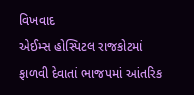વિખવાદ
એઈમ્સ હોસ્પિટલ રાજકોટમાં ફાળવી દેવાતાં ભાજપમાં આંતરિક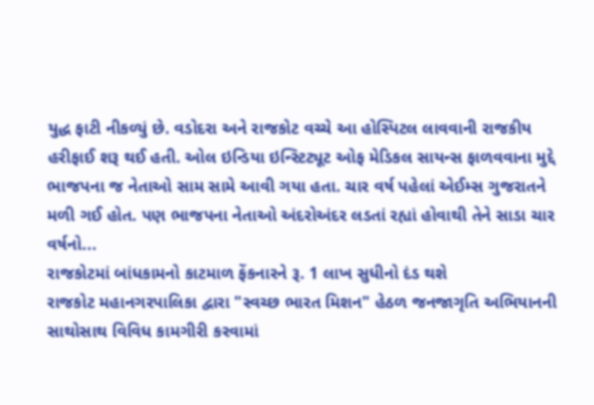યુદ્ધ ફાટી નીકળ્યું છે. વડોદરા અને રાજકોટ વચ્ચે આ હોસ્પિટલ લાવવાની રાજકીય હરીફાઈ શરૂ થઈ હતી. ઓલ ઇન્ડિયા ઇન્સ્ટિટ્યૂટ ઓફ મેડિકલ સાયન્સ ફાળવવાના મુદ્દે ભાજપના જ નેતાઓ સામ સામે આવી ગયા હતા. ચાર વર્ષ પહેલાં એઈમ્સ ગુજરાતને મળી ગઈ હોત. પણ ભાજપના નેતાઓ અંદરોઅંદર લડતાં રહ્યાં હોવાથી તેને સાડા ચાર વર્ષનો...
રાજકોટમાં બાંધકામનો કાટમાળ ફેંકનારને રૂ. 1 લાખ સુધીનો દંડ થશે
રાજકોટ મહાનગરપાલિકા દ્વારા "સ્વચ્છ ભારત મિશન" હેઠળ જનજાગૃતિ અભિયાનની સાથોસાથ વિવિધ કામગીરી કરવામાં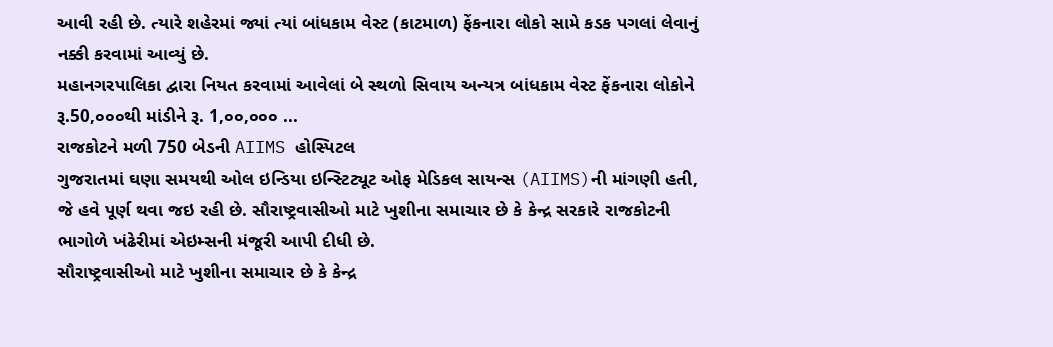આવી રહી છે. ત્યારે શહેરમાં જ્યાં ત્યાં બાંધકામ વેસ્ટ (કાટમાળ) ફેંકનારા લોકો સામે કડક પગલાં લેવાનું નક્કી કરવામાં આવ્યું છે.
મહાનગરપાલિકા દ્વારા નિયત કરવામાં આવેલાં બે સ્થળો સિવાય અન્યત્ર બાંધકામ વેસ્ટ ફેંકનારા લોકોને રૂ.50,૦૦૦થી માંડીને રૂ. 1,૦૦,૦૦૦ ...
રાજકોટને મળી 750 બેડની AIIMS હોસ્પિટલ
ગુજરાતમાં ઘણા સમયથી ઓલ ઇન્ડિયા ઇન્સ્ટિટ્યૂટ ઓફ મેડિકલ સાયન્સ (AIIMS)ની માંગણી હતી, જે હવે પૂર્ણ થવા જઇ રહી છે. સૌરાષ્ટ્રવાસીઓ માટે ખુશીના સમાચાર છે કે કેન્દ્ર સરકારે રાજકોટની ભાગોળે ખંઢેરીમાં એઇમ્સની મંજૂરી આપી દીધી છે.
સૌરાષ્ટ્રવાસીઓ માટે ખુશીના સમાચાર છે કે કેન્દ્ર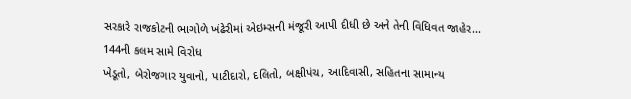સરકારે રાજકોટની ભાગોળે ખંઢેરીમાં એઇમ્સની મંજૂરી આપી દીધી છે અને તેની વિધિવત જાહેર...
144ની કલમ સામે વિરોધ
ખેડૂતો, બેરોજગાર યુવાનો, પાટીદારો, દલિતો, બક્ષીપંચ, આદિવાસી, સહિતના સામાન્ય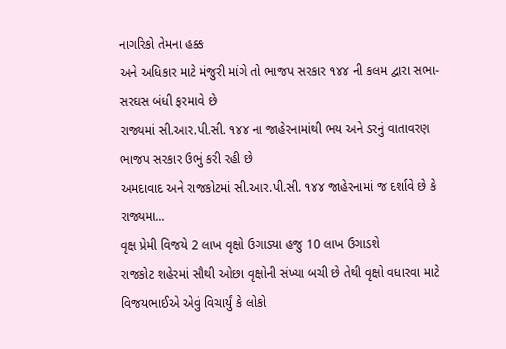નાગરિકો તેમના હક્ક
અને અધિકાર માટે મંજુરી માંગે તો ભાજપ સરકાર ૧૪૪ ની કલમ દ્વારા સભા-સરઘસ બંધી ફરમાવે છે
રાજ્યમાં સી.આર.પી.સી. ૧૪૪ ના જાહેરનામાંથી ભય અને ડરનું વાતાવરણ ભાજપ સરકાર ઉભું કરી રહી છે
અમદાવાદ અને રાજકોટમાં સી.આર.પી.સી. ૧૪૪ જાહેરનામાં જ દર્શાવે છે કે રાજ્યમા...
વૃક્ષ પ્રેમી વિજયે 2 લાખ વૃક્ષો ઉગાડ્યા હજુ 10 લાખ ઉગાડશે
રાજકોટ શહેરમાં સૌથી ઓછા વૃક્ષોની સંખ્યા બચી છે તેથી વૃક્ષો વધારવા માટે વિજયભાઈએ એવું વિચાર્યું કે લોકો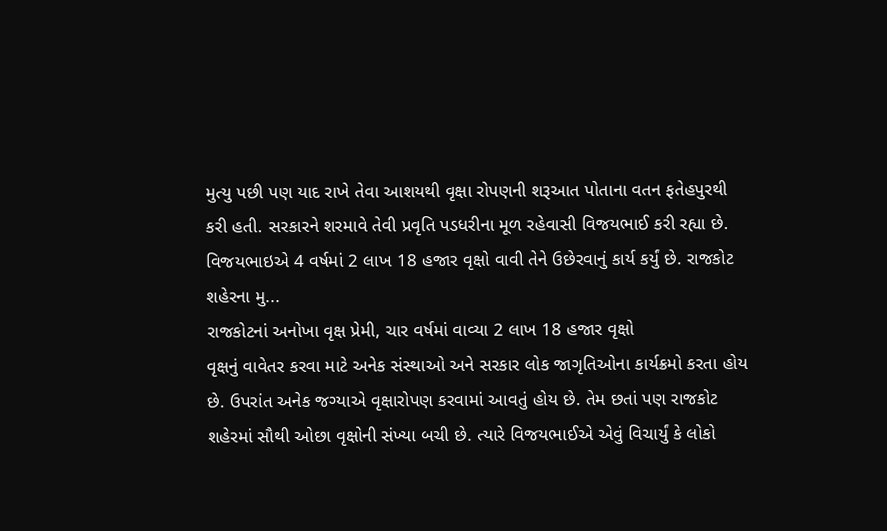મુત્યુ પછી પણ યાદ રાખે તેવા આશયથી વૃક્ષા રોપણની શરૂઆત પોતાના વતન ફતેહપુરથી કરી હતી. સરકારને શરમાવે તેવી પ્રવૃતિ પડધરીના મૂળ રહેવાસી વિજયભાઈ કરી રહ્યા છે. વિજયભાઇએ 4 વર્ષમાં 2 લાખ 18 હજાર વૃક્ષો વાવી તેને ઉછેરવાનું કાર્ય કર્યું છે. રાજકોટ શહેરના મુ...
રાજકોટનાં અનોખા વૃક્ષ પ્રેમી, ચાર વર્ષમાં વાવ્યા 2 લાખ 18 હજાર વૃક્ષો
વૃક્ષનું વાવેતર કરવા માટે અનેક સંસ્થાઓ અને સરકાર લોક જાગૃતિઓના કાર્યક્રમો કરતા હોય છે. ઉપરાંત અનેક જગ્યાએ વૃક્ષારોપણ કરવામાં આવતું હોય છે. તેમ છતાં પણ રાજકોટ શહેરમાં સૌથી ઓછા વૃક્ષોની સંખ્યા બચી છે. ત્યારે વિજયભાઈએ એવું વિચાર્યું કે લોકો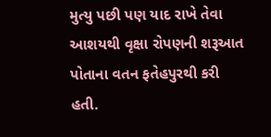મુત્યુ પછી પણ યાદ રાખે તેવા આશયથી વૃક્ષા રોપણની શરૂઆત પોતાના વતન ફતેહપુરથી કરી હતી.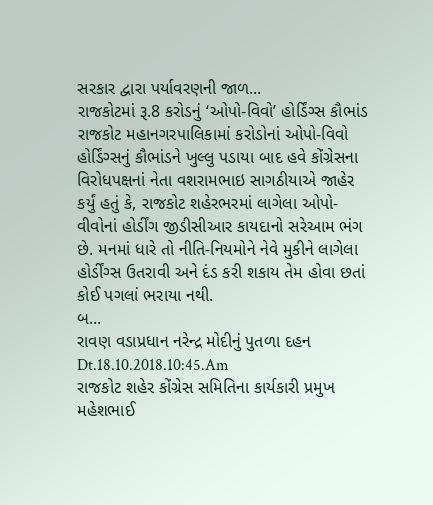સરકાર દ્વારા પર્યાવરણની જાળ...
રાજકોટમાં રૂ.8 કરોડનું ‘ઓપો-વિવો’ હોર્ડિંગ્સ કૌભાંડ
રાજકોટ મહાનગરપાલિકામાં કરોડોનાં ઓપો-વિવો હોર્ડિંગ્સનું કૌભાંડને ખુલ્લુ પડાયા બાદ હવે કોંગ્રેસના વિરોધપક્ષનાં નેતા વશરામભાઇ સાગઠીયાએ જાહેર કર્યું હતું કે, રાજકોટ શહેરભરમાં લાગેલા ઓપો-વીવોનાં હોર્ડીંગ જીડીસીઆર કાયદાનો સરેઆમ ભંગ છે. મનમાં ધારે તો નીતિ-નિયમોને નેવે મુકીને લાગેલા હોર્ડીંગ્સ ઉતરાવી અને દંડ કરી શકાય તેમ હોવા છતાં કોઈ પગલાં ભરાયા નથી.
બ...
રાવણ વડાપ્રધાન નરેન્દ્ર મોદીનું પુતળા દહન
Dt.18.10.2018.10:45.Am
રાજકોટ શહેર કોંગ્રેસ સમિતિના કાર્યકારી પ્રમુખ મહેશભાઈ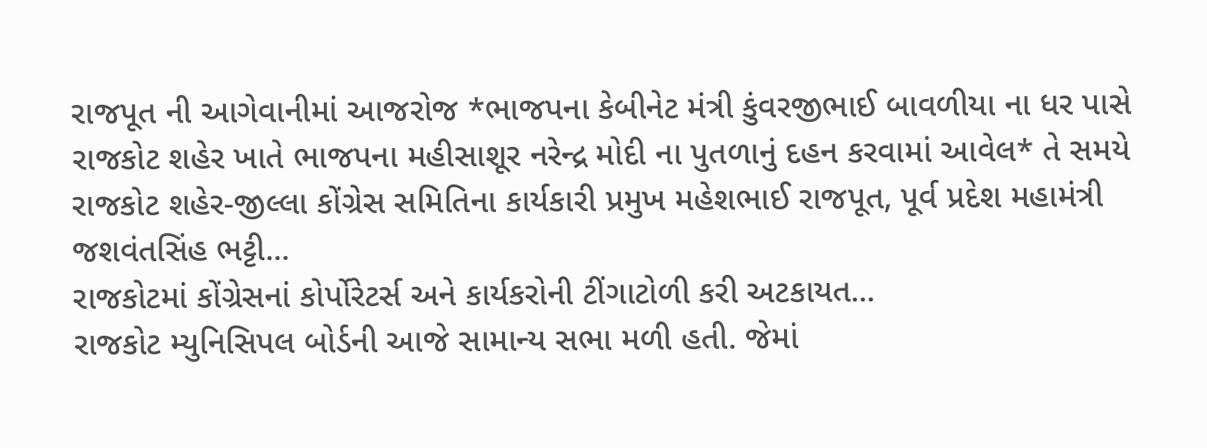રાજપૂત ની આગેવાનીમાં આજરોજ *ભાજપના કેબીનેટ મંત્રી કુંવરજીભાઈ બાવળીયા ના ધર પાસે રાજકોટ શહેર ખાતે ભાજપના મહીસાશૂર નરેન્દ્ર મોદી ના પુતળાનું દહન કરવામાં આવેલ* તે સમયે રાજકોટ શહેર-જીલ્લા કોંગ્રેસ સમિતિના કાર્યકારી પ્રમુખ મહેશભાઈ રાજપૂત, પૂર્વ પ્રદેશ મહામંત્રી જશવંતસિંહ ભટ્ટી...
રાજકોટમાં કોંગ્રેસનાં કોર્પોરેટર્સ અને કાર્યકરોની ટીંગાટોળી કરી અટકાયત...
રાજકોટ મ્યુનિસિપલ બોર્ડની આજે સામાન્ય સભા મળી હતી. જેમાં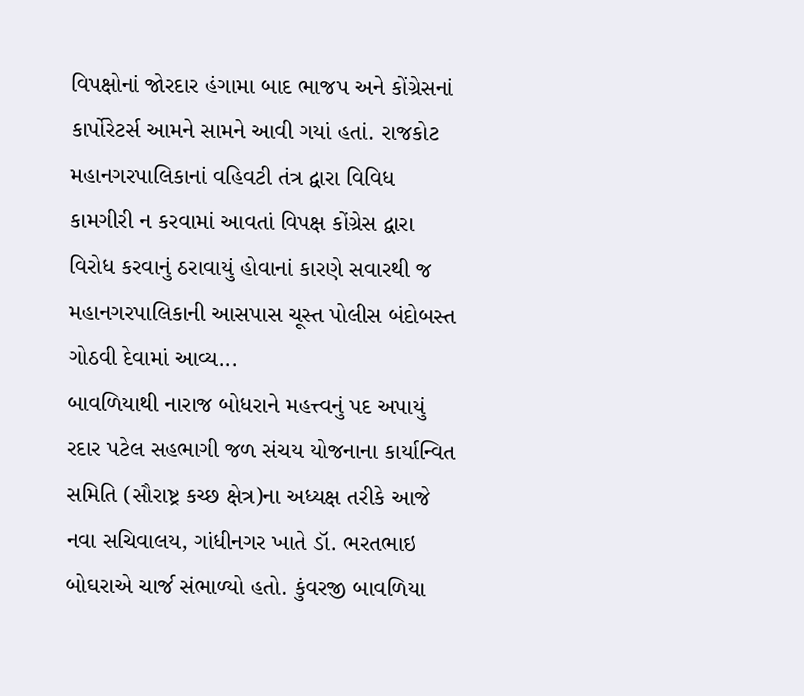વિપક્ષોનાં જોરદાર હંગામા બાદ ભાજપ અને કોંગ્રેસનાં કાર્પોરેટર્સ આમને સામને આવી ગયાં હતાં. રાજકોટ મહાનગરપાલિકાનાં વહિવટી તંત્ર દ્વારા વિવિધ કામગીરી ન કરવામાં આવતાં વિપક્ષ કોંગ્રેસ દ્વારા વિરોધ કરવાનું ઠરાવાયું હોવાનાં કારણે સવારથી જ મહાનગરપાલિકાની આસપાસ ચૂસ્ત પોલીસ બંદોબસ્ત ગોઠવી દેવામાં આવ્ય...
બાવળિયાથી નારાજ બોધરાને મહત્ત્વનું પદ અપાયું
રદાર પટેલ સહભાગી જળ સંચય યોજનાના કાર્યાન્વિત સમિતિ (સૌરાષ્ટ્ર કચ્છ ક્ષેત્ર)ના અધ્યક્ષ તરીકે આજે નવા સચિવાલય, ગાંધીનગર ખાતે ડૉ. ભરતભાઇ બોઘરાએ ચાર્જ સંભાળ્યો હતો. કુંવરજી બાવળિયા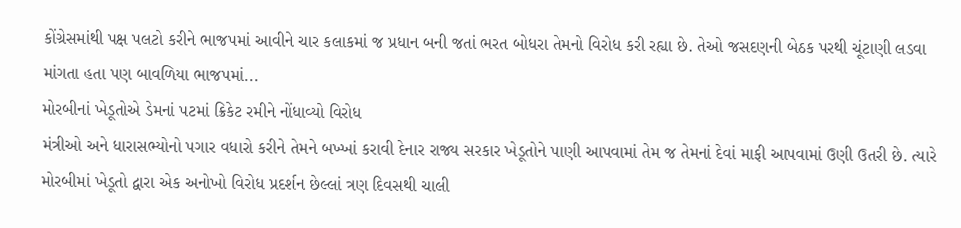કોંગ્રેસમાંથી પક્ષ પલટો કરીને ભાજપમાં આવીને ચાર કલાકમાં જ પ્રધાન બની જતાં ભરત બોધરા તેમનો વિરોધ કરી રહ્યા છે. તેઓ જસદણની બેઠક પરથી ચૂંટાણી લડવા માંગતા હતા પણ બાવળિયા ભાજપમાં...
મોરબીનાં ખેડૂતોએ ડેમનાં પટમાં ક્રિકેટ રમીને નોંધાવ્યો વિરોધ
મંત્રીઓ અને ધારાસભ્યોનો પગાર વધારો કરીને તેમને બખ્ખાં કરાવી દેનાર રાજ્ય સરકાર ખેડૂતોને પાણી આપવામાં તેમ જ તેમનાં દેવાં માફી આપવામાં ઉણી ઉતરી છે. ત્યારે મોરબીમાં ખેડૂતો દ્વારા એક અનોખો વિરોધ પ્રદર્શન છેલ્લાં ત્રણ દિવસથી ચાલી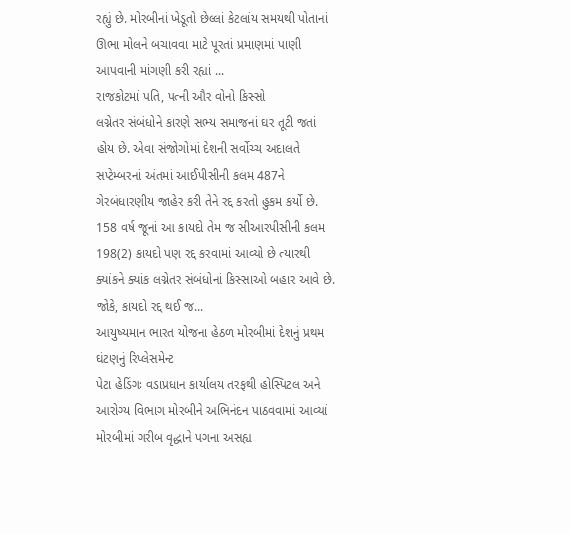રહ્યું છે. મોરબીનાં ખેડૂતો છેલ્લાં કેટલાંય સમયથી પોતાનાં ઊભા મોલને બચાવવા માટે પૂરતાં પ્રમાણમાં પાણી આપવાની માંગણી કરી રહ્યાં ...
રાજકોટમાં પતિ, પત્ની ઔર વોનો કિસ્સો
લગ્નેતર સંબંધોને કારણે સભ્ય સમાજનાં ઘર તૂટી જતાં હોય છે. એવા સંજોગોમાં દેશની સર્વોચ્ચ અદાલતે સપ્ટેમ્બરનાં અંતમાં આઈપીસીની કલમ 487ને ગેરબંધારણીય જાહેર કરી તેને રદ્દ કરતો હુકમ કર્યો છે. 158 વર્ષ જૂનાં આ કાયદો તેમ જ સીઆરપીસીની કલમ 198(2) કાયદો પણ રદ્દ કરવામાં આવ્યો છે ત્યારથી ક્યાંકને ક્યાંક લગ્નેતર સંબંધોનાં કિસ્સાઓ બહાર આવે છે. જોકે, કાયદો રદ્દ થઈ જ...
આયુષ્યમાન ભારત યોજના હેઠળ મોરબીમાં દેશનું પ્રથમ ઘંટણનું રિપ્લેસમેન્ટ
પેટા હેડિંગઃ વડાપ્રધાન કાર્યાલય તરફથી હોસ્પિટલ અને આરોગ્ય વિભાગ મોરબીને અભિનંદન પાઠવવામાં આવ્યાં
મોરબીમાં ગરીબ વૃદ્ધાને પગના અસહ્ય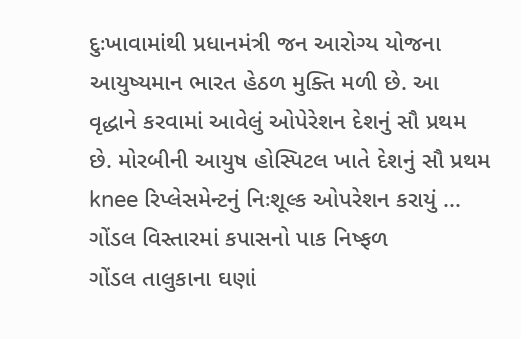દુઃખાવામાંથી પ્રધાનમંત્રી જન આરોગ્ય યોજના આયુષ્યમાન ભારત હેઠળ મુક્તિ મળી છે. આ વૃદ્ધાને કરવામાં આવેલું ઓપેરેશન દેશનું સૌ પ્રથમ છે. મોરબીની આયુષ હોસ્પિટલ ખાતે દેશનું સૌ પ્રથમ knee રિપ્લેસમેન્ટનું નિઃશૂલ્ક ઓપરેશન કરાયું ...
ગોંડલ વિસ્તારમાં કપાસનો પાક નિષ્ફળ
ગોંડલ તાલુકાના ઘણાં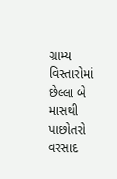ગ્રામ્ય વિસ્તારોમાં છેલ્લા બે માસથી પાછોતરો વરસાદ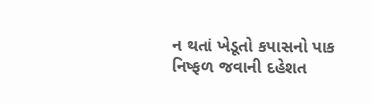ન થતાં ખેડૂતો કપાસનો પાક નિષ્ફળ જવાની દહેશત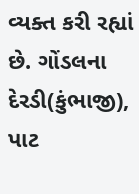વ્યક્ત કરી રહ્યાં છે. ગોંડલના દેરડી(કુંભાજી), પાટ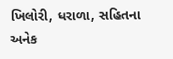ખિલોરી, ધરાળા, સહિતના અનેક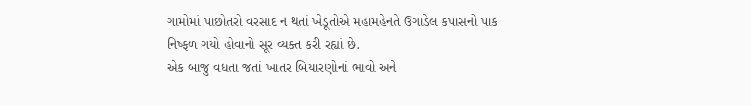ગામોમાં પાછોતરો વરસાદ ન થતાં ખેડૂતોએ મહામહેનતે ઉગાડેલ કપાસનો પાક નિષ્ફળ ગયો હોવાનો સૂર વ્યક્ત કરી રહ્યાં છે.
એક બાજુ વધતા જતાં ખાતર બિયારણોનાં ભાવો અને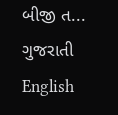બીજી ત...
ગુજરાતી
English